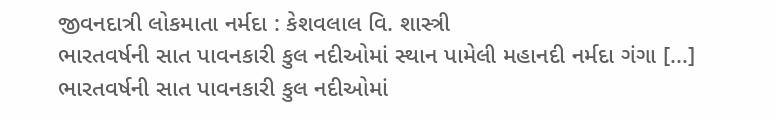જીવનદાત્રી લોકમાતા નર્મદા : કેશવલાલ વિ. શાસ્ત્રી
ભારતવર્ષની સાત પાવનકારી કુલ નદીઓમાં સ્થાન પામેલી મહાનદી નર્મદા ગંગા [...]
ભારતવર્ષની સાત પાવનકારી કુલ નદીઓમાં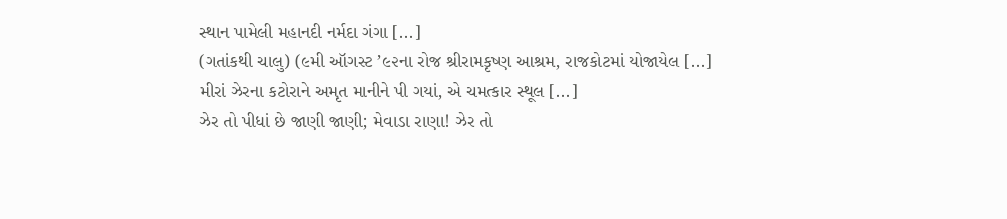સ્થાન પામેલી મહાનદી નર્મદા ગંગા [...]
(ગતાંકથી ચાલુ) (૯મી ઑગસ્ટ ’૯૨ના રોજ શ્રીરામકૃષ્ણ આશ્રમ, રાજકોટમાં યોજાયેલ [...]
મીરાં ઝેરના કટોરાને અમૃત માનીને પી ગયાં, એ ચમત્કાર સ્થૂલ [...]
ઝેર તો પીધાં છે જાણી જાણી; મેવાડા રાણા! ઝેર તો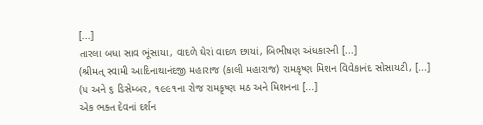[...]
તારલા બધા સાવ ભૂંસાયા, વાદળે ઘેરાં વાદળ છાયાં, બિભીષણ અંધકારની [...]
(શ્રીમત્ સ્વામી આદિનાથાનંદજી મહારાજ (કાલી મહારાજ) રામકૃષ્ણ મિશન વિવેકાનંદ સોસાયટી, [...]
(૫ અને ૬ ડિસેમ્બર, ૧૯૯૧ના રોજ રામકૃષ્ણ મઠ અને મિશનના [...]
એક ભક્ત દેવનાં દર્શન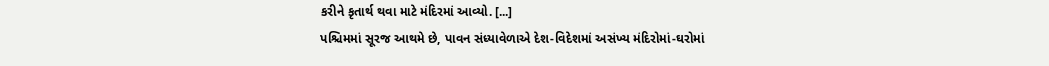કરીને કૃતાર્થ થવા માટે મંદિરમાં આવ્યો. [...]
પશ્ચિમમાં સૂરજ આથમે છે, પાવન સંધ્યાવેળાએ દેશ-વિદેશમાં અસંખ્ય મંદિરોમાં-ઘરોમાં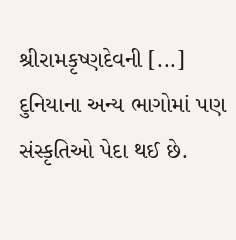શ્રીરામકૃષ્ણદેવની [...]
દુનિયાના અન્ય ભાગોમાં પણ સંસ્કૃતિઓ પેદા થઈ છે.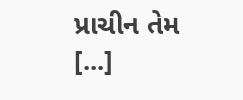પ્રાચીન તેમ [...]